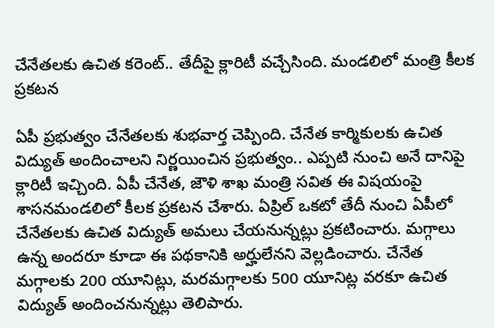చేనేతలకు ఉచిత కరెంట్.. తేదీపై క్లారిటీ వచ్చేసింది. మండలిలో మంత్రి కీలక ప్రకటన

ఏపీ ప్రభుత్వం చేనేతలకు శుభవార్త చెప్పింది. చేనేత కార్మికులకు ఉచిత విద్యుత్ అందించాలని నిర్ణయించిన ప్రభుత్వం.. ఎప్పటి నుంచి అనే దానిపై క్లారిటీ ఇచ్చింది. ఏపీ చేనేత, జౌళి శాఖ మంత్రి సవిత ఈ విషయంపై శాసనమండలిలో కీలక ప్రకటన చేశారు. ఏప్రిల్ ఒకటో తేదీ నుంచి ఏపీలో చేనేతలకు ఉచిత విద్యుత్ అమలు చేయనున్నట్లు ప్రకటించారు. మగ్గాలు ఉన్న అందరూ కూడా ఈ పథకానికి అర్హులేనని వెల్లడించారు. చేనేత మగ్గాలకు 200 యూనిట్లు, మరమగ్గాలకు 500 యూనిట్ల వరకూ ఉచిత విద్యుత్ అందించనున్నట్లు తెలిపారు.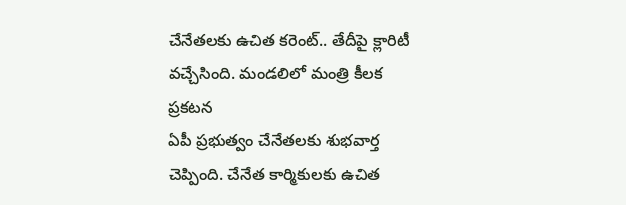చేనేతలకు ఉచిత కరెంట్.. తేదీపై క్లారిటీ వచ్చేసింది. మండలిలో మంత్రి కీలక ప్రకటన
ఏపీ ప్రభుత్వం చేనేతలకు శుభవార్త చెప్పింది. చేనేత కార్మికులకు ఉచిత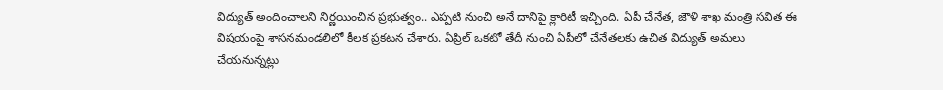విద్యుత్ అందించాలని నిర్ణయించిన ప్రభుత్వం.. ఎప్పటి నుంచి అనే దానిపై క్లారిటీ ఇచ్చింది. ఏపీ చేనేత, జౌళి శాఖ మంత్రి సవిత ఈ విషయంపై శాసనమండలిలో కీలక ప్రకటన చేశారు. ఏప్రిల్ ఒకటో తేదీ నుంచి ఏపీలో చేనేతలకు ఉచిత విద్యుత్ అమలు చేయనున్నట్లు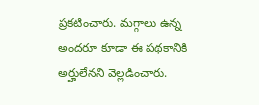ప్రకటించారు. మగ్గాలు ఉన్న అందరూ కూడా ఈ పథకానికి అర్హులేనని వెల్లడించారు.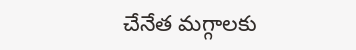చేనేత మగ్గాలకు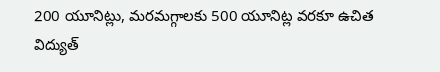200 యూనిట్లు, మరమగ్గాలకు 500 యూనిట్ల వరకూ ఉచిత విద్యుత్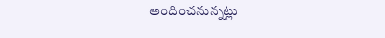అందించనున్నట్లు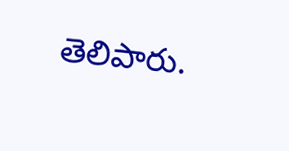తెలిపారు.